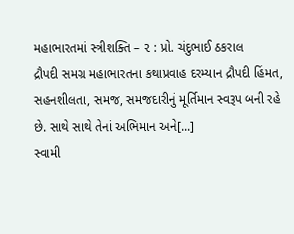મહાભારતમાં સ્ત્રીશક્તિ – ૨ : પ્રો. ચંદુભાઈ ઠકરાલ
દ્રૌપદી સમગ્ર મહાભારતના કથાપ્રવાહ દરમ્યાન દ્રૌપદી હિંમત, સહનશીલતા, સમજ, સમજદારીનું મૂર્તિમાન સ્વરૂપ બની રહે છે. સાથે સાથે તેનાં અભિમાન અને[...]
સ્વામી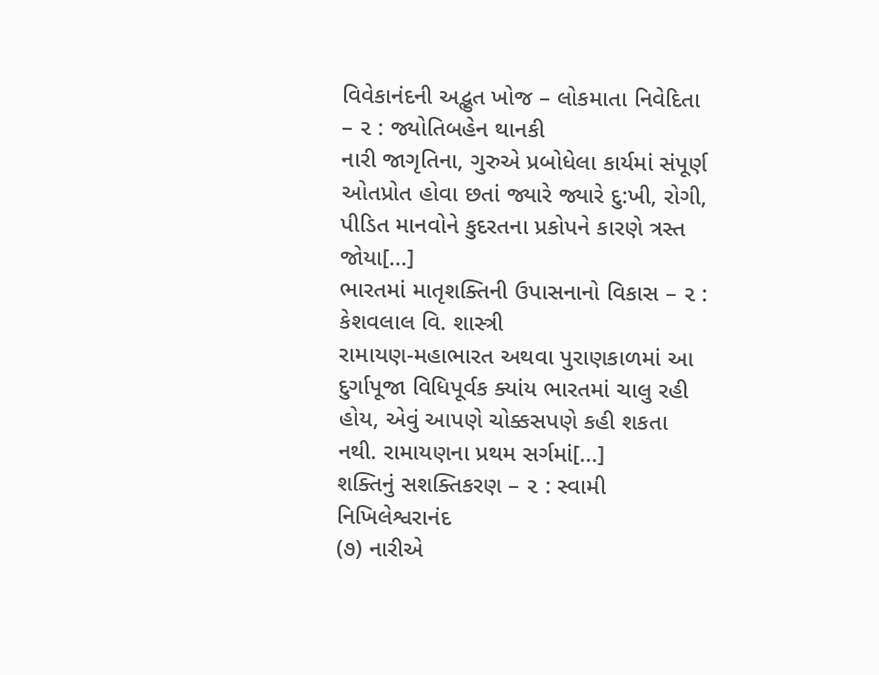વિવેકાનંદની અદ્ભુત ખોજ – લોકમાતા નિવેદિતા – ૨ : જ્યોતિબહેન થાનકી
નારી જાગૃતિના, ગુરુએ પ્રબોધેલા કાર્યમાં સંપૂર્ણ ઓતપ્રોત હોવા છતાં જ્યારે જ્યારે દુ:ખી, રોગી, પીડિત માનવોને કુદરતના પ્રકોપને કારણે ત્રસ્ત જોયા[...]
ભારતમાં માતૃશક્તિની ઉપાસનાનો વિકાસ – ૨ : કેશવલાલ વિ. શાસ્ત્રી
રામાયણ-મહાભારત અથવા પુરાણકાળમાં આ દુર્ગાપૂજા વિધિપૂર્વક ક્યાંય ભારતમાં ચાલુ રહી હોય, એવું આપણે ચોક્કસપણે કહી શકતા નથી. રામાયણના પ્રથમ સર્ગમાં[...]
શક્તિનું સશક્તિકરણ – ૨ : સ્વામી નિખિલેશ્વરાનંદ
(૭) નારીએ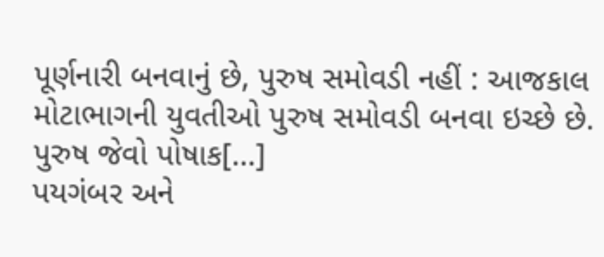પૂર્ણનારી બનવાનું છે, પુરુષ સમોવડી નહીં : આજકાલ મોટાભાગની યુવતીઓ પુરુષ સમોવડી બનવા ઇચ્છે છે. પુરુષ જેવો પોષાક[...]
પયગંબર અને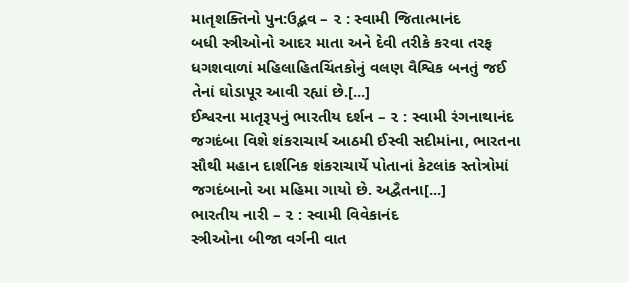માતૃશક્તિનો પુન:ઉદ્ભવ – ૨ : સ્વામી જિતાત્માનંદ
બધી સ્ત્રીઓનો આદર માતા અને દેવી તરીકે કરવા તરફ ધગશવાળાં મહિલાહિતચિંતકોનું વલણ વૈશ્વિક બનતું જઈ તેનાં ઘોડાપૂર આવી રહ્યાં છે.[...]
ઈશ્વરના માતૃરૂપનું ભારતીય દર્શન – ૨ : સ્વામી રંગનાથાનંદ
જગદંબા વિશે શંકરાચાર્ય આઠમી ઈસ્વી સદીમાંના, ભારતના સૌથી મહાન દાર્શનિક શંકરાચાર્યે પોતાનાં કેટલાંક સ્તોત્રોમાં જગદંબાનો આ મહિમા ગાયો છે. અદ્વૈતના[...]
ભારતીય નારી – ૨ : સ્વામી વિવેકાનંદ
સ્ત્રીઓના બીજા વર્ગની વાત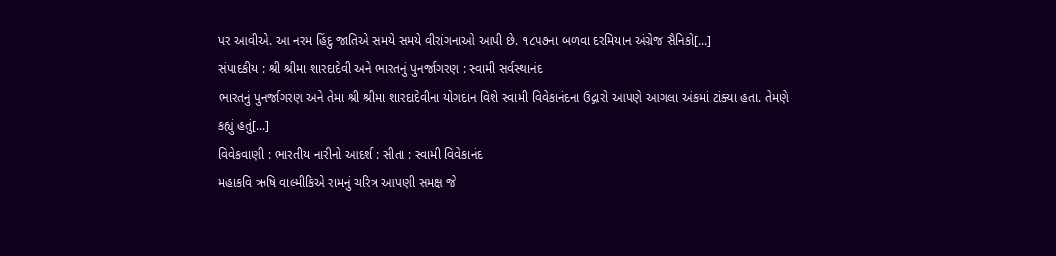પર આવીએ. આ નરમ હિંદુ જાતિએ સમયે સમયે વીરાંગનાઓ આપી છે. ૧૮૫૭ના બળવા દરમિયાન અંગ્રેજ સૈનિકો[...]
સંપાદકીય : શ્રી શ્રીમા શારદાદેવી અને ભારતનું પુનર્જાગરણ : સ્વામી સર્વસ્થાનંદ
ભારતનું પુનર્જાગરણ અને તેમા શ્રી શ્રીમા શારદાદેવીના યોગદાન વિશે સ્વામી વિવેકાનંદના ઉદ્ગારો આપણે આગલા અંકમાં ટાંક્યા હતા. તેમણે કહ્યું હતું[...]
વિવેકવાણી : ભારતીય નારીનો આદર્શ : સીતા : સ્વામી વિવેકાનંદ
મહાકવિ ઋષિ વાલ્મીકિએ રામનું ચરિત્ર આપણી સમક્ષ જે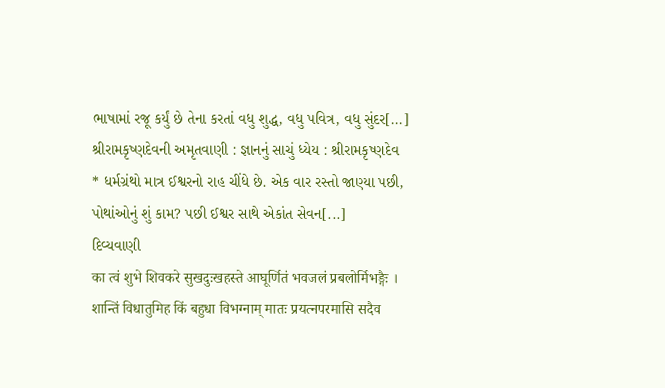ભાષામાં રજૂ કર્યું છે તેના કરતાં વધુ શુદ્ધ, વધુ પવિત્ર, વધુ સુંદર[...]
શ્રીરામકૃષ્ણદેવની અમૃતવાણી : જ્ઞાનનું સાચું ધ્યેય : શ્રીરામકૃષ્ણદેવ
* ધર્મગ્રંથો માત્ર ઈશ્વરનો રાહ ચીંધે છે. એક વાર રસ્તો જાણ્યા પછી, પોથાંઓનું શું કામ? પછી ઈશ્વર સાથે એકાંત સેવન[...]
દિવ્યવાણી
का त्वं शुभे शिवकरे सुखदुःखहस्ते आघूर्णितं भवजलं प्रबलोर्मिभङ्गैः । शान्तिं विधातुमिह किं बहुधा विभग्नाम् मातः प्रयत्नपरमासि सदैव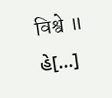विश्वे ॥ હે[...]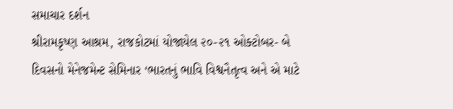સમાચાર દર્શન
શ્રીરામકૃષ્ણ આશ્રમ, રાજકોટમાં યોજાયેલ ૨૦-૨૧ ઓક્ટોબર- બે દિવસનો મેનેજમેન્ટ સેમિનાર ‘ભારતનું ભાવિ વિશ્વનૈતૃત્વ અને એ માટે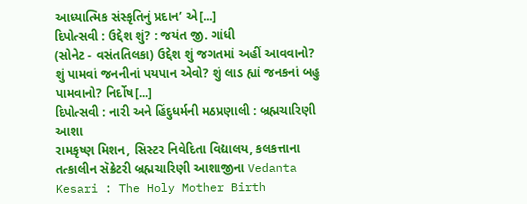આધ્યાત્મિક સંસ્કૃતિનું પ્રદાન’ એ[...]
દિપોત્સવી : ઉદ્દેશ શું? : જયંત જી. ગાંધી
(સોનેટ - વસંતતિલકા) ઉદ્દેશ શું જગતમાં અહીં આવવાનો? શું પામવાં જનનીનાં પયપાન એવો? શું લાડ હ્યાં જનકનાં બહુ પામવાનો? નિર્દોષ[...]
દિપોત્સવી : નારી અને હિંદુધર્મની મઠપ્રણાલી : બ્રહ્મચારિણી આશા
રામકૃષ્ણ મિશન, સિસ્ટર નિવેદિતા વિદ્યાલય, કલકત્તાના તત્કાલીન સૅક્રેટરી બ્રહ્મચારિણી આશાજીના Vedanta Kesari : The Holy Mother Birth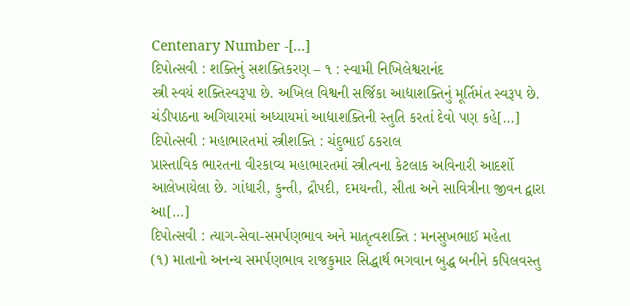Centenary Number -[...]
દિપોત્સવી : શક્તિનું સશક્તિકરણ – ૧ : સ્વામી નિખિલેશ્વરાનંદ
સ્ત્રી સ્વયં શક્તિસ્વરૂપા છે. અખિલ વિશ્વની સર્જિકા આદ્યાશક્તિનું મૂર્તિમંત સ્વરૂપ છે. ચંડીપાઠના અગિયારમાં અધ્યાયમાં આદ્યાશક્તિની સ્તુતિ કરતાં દેવો પણ કહે[...]
દિપોત્સવી : મહાભારતમાં સ્ત્રીશક્તિ : ચંદુભાઈ ઠકરાલ
પ્રાસ્તાવિક ભારતના વીરકાવ્ય મહાભારતમાં સ્ત્રીત્વના કેટલાક અવિનારી આદર્શો આલેખાયેલા છે. ગાંધારી, કુન્તી, દ્રૌપદી, દમયન્તી, સીતા અને સાવિત્રીના જીવન દ્વારા આ[...]
દિપોત્સવી : ત્યાગ-સેવા-સમર્પણભાવ અને માતૃત્વશક્તિ : મનસુખભાઈ મહેતા
(૧) માતાનો અનન્ય સમર્પણભાવ રાજકુમાર સિદ્ધાર્થ ભગવાન બુદ્ધ બનીને કપિલવસ્તુ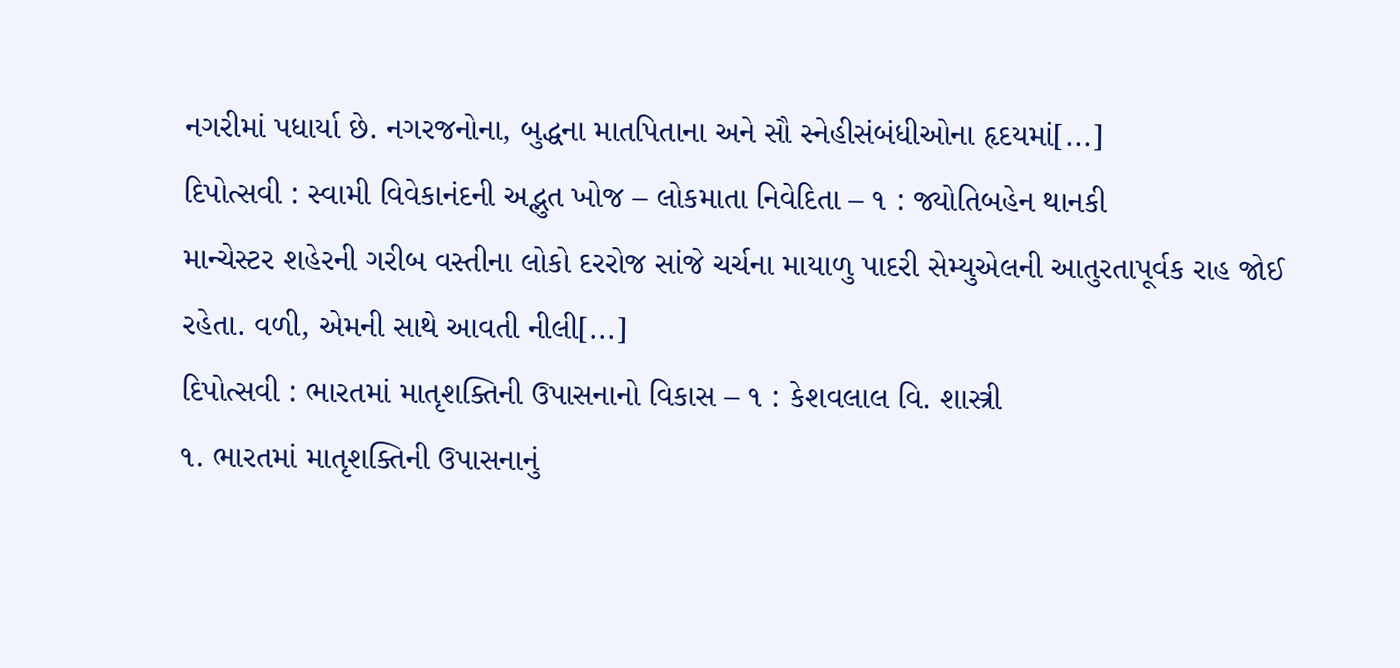નગરીમાં પધાર્યા છે. નગરજનોના, બુદ્ધના માતપિતાના અને સૌ સ્નેહીસંબંધીઓના હૃદયમાં[...]
દિપોત્સવી : સ્વામી વિવેકાનંદની અદ્ભુત ખોજ – લોકમાતા નિવેદિતા – ૧ : જ્યોતિબહેન થાનકી
માન્ચેસ્ટર શહેરની ગરીબ વસ્તીના લોકો દરરોજ સાંજે ચર્ચના માયાળુ પાદરી સેમ્યુએલની આતુરતાપૂર્વક રાહ જોઈ રહેતા. વળી, એમની સાથે આવતી નીલી[...]
દિપોત્સવી : ભારતમાં માતૃશક્તિની ઉપાસનાનો વિકાસ – ૧ : કેશવલાલ વિ. શાસ્ત્રી
૧. ભારતમાં માતૃશક્તિની ઉપાસનાનું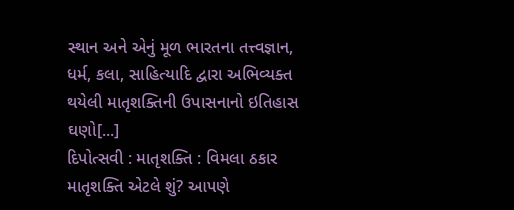સ્થાન અને એનું મૂળ ભારતના તત્ત્વજ્ઞાન, ધર્મ, કલા, સાહિત્યાદિ દ્વારા અભિવ્યક્ત થયેલી માતૃશક્તિની ઉપાસનાનો ઇતિહાસ ઘણો[...]
દિપોત્સવી : માતૃશક્તિ : વિમલા ઠકાર
માતૃશક્તિ એટલે શું? આપણે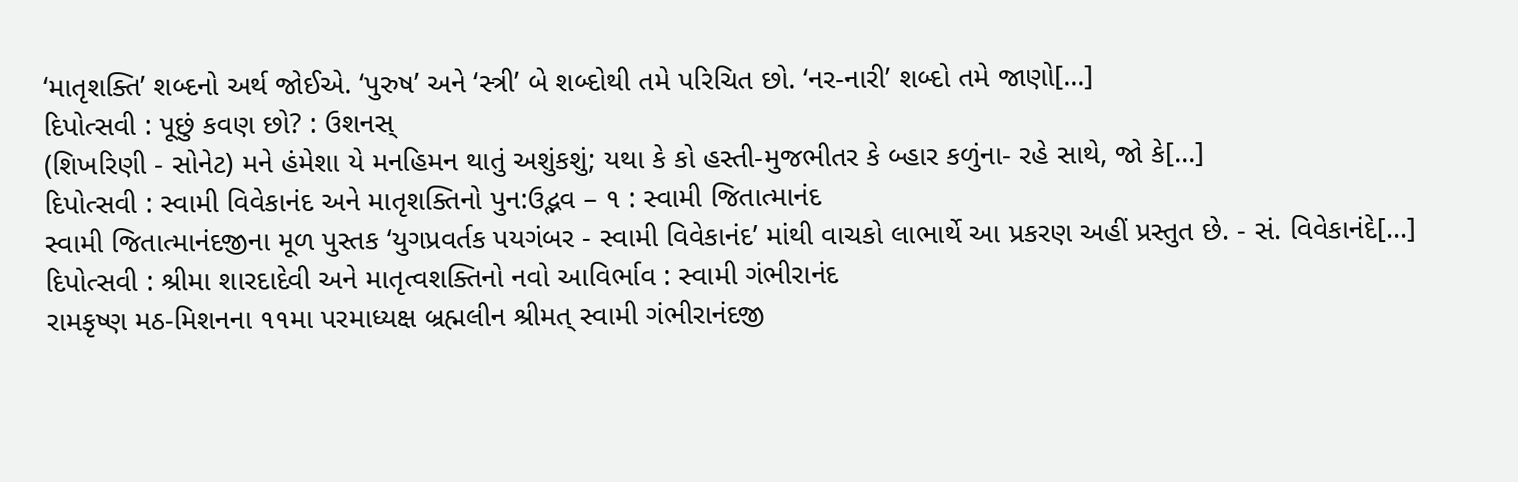‘માતૃશક્તિ’ શબ્દનો અર્થ જોઈએ. ‘પુરુષ’ અને ‘સ્ત્રી’ બે શબ્દોથી તમે પરિચિત છો. ‘નર-નારી’ શબ્દો તમે જાણો[...]
દિપોત્સવી : પૂછું કવણ છો? : ઉશનસ્
(શિખરિણી - સોનેટ) મને હંમેશા યે મનહિમન થાતું અશુંકશું; યથા કે કો હસ્તી-મુજભીતર કે બ્હાર કળુંના- રહે સાથે, જો કે[...]
દિપોત્સવી : સ્વામી વિવેકાનંદ અને માતૃશક્તિનો પુન:ઉદ્ભવ – ૧ : સ્વામી જિતાત્માનંદ
સ્વામી જિતાત્માનંદજીના મૂળ પુસ્તક ‘યુગપ્રવર્તક પયગંબર - સ્વામી વિવેકાનંદ’ માંથી વાચકો લાભાર્થે આ પ્રકરણ અહીં પ્રસ્તુત છે. - સં. વિવેકાનંદે[...]
દિપોત્સવી : શ્રીમા શારદાદેવી અને માતૃત્વશક્તિનો નવો આવિર્ભાવ : સ્વામી ગંભીરાનંદ
રામકૃષ્ણ મઠ-મિશનના ૧૧મા પરમાધ્યક્ષ બ્રહ્મલીન શ્રીમત્ સ્વામી ગંભીરાનંદજી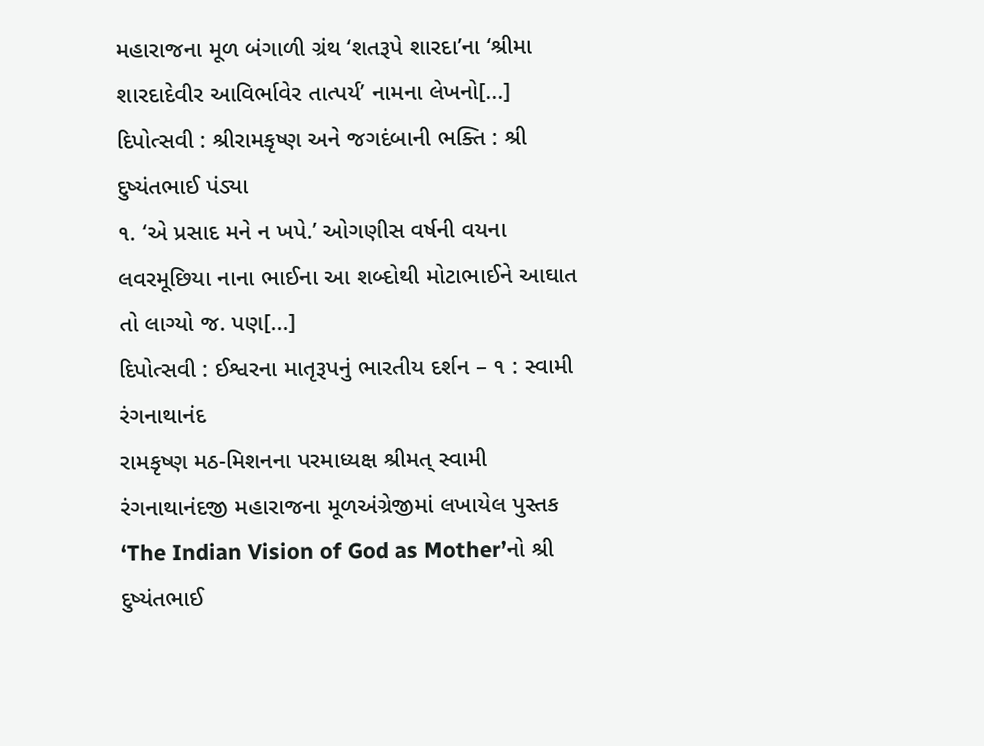મહારાજના મૂળ બંગાળી ગ્રંથ ‘શતરૂપે શારદા’ના ‘શ્રીમા શારદાદેવીર આવિર્ભાવેર તાત્પર્ય’ નામના લેખનો[...]
દિપોત્સવી : શ્રીરામકૃષ્ણ અને જગદંબાની ભક્તિ : શ્રી દુષ્યંતભાઈ પંડ્યા
૧. ‘એ પ્રસાદ મને ન ખપે.’ ઓગણીસ વર્ષની વયના લવરમૂછિયા નાના ભાઈના આ શબ્દોથી મોટાભાઈને આઘાત તો લાગ્યો જ. પણ[...]
દિપોત્સવી : ઈશ્વરના માતૃરૂપનું ભારતીય દર્શન – ૧ : સ્વામી રંગનાથાનંદ
રામકૃષ્ણ મઠ-મિશનના પરમાધ્યક્ષ શ્રીમત્ સ્વામી રંગનાથાનંદજી મહારાજના મૂળઅંગ્રેજીમાં લખાયેલ પુસ્તક ‘The Indian Vision of God as Mother’નો શ્રી દુષ્યંતભાઈ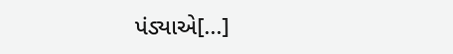પંડ્યાએ[...]